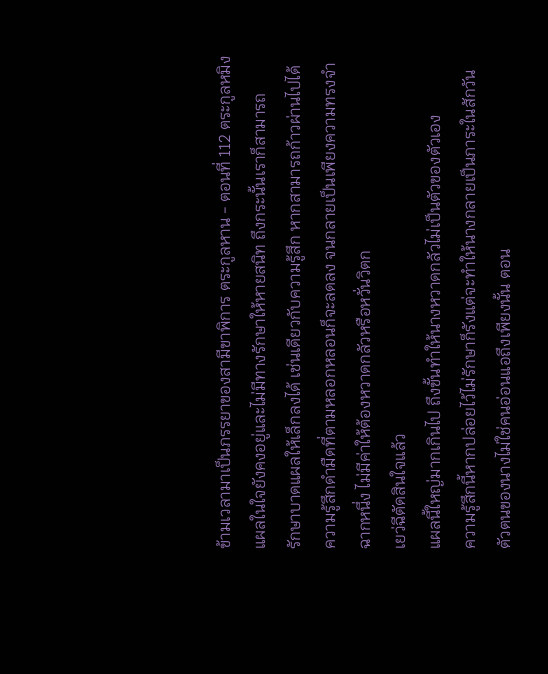ข้ามเวลามาเป็นภรรยาของสามีขาพิการ ตระกูลหาน - ตอนที่ 112 ตระกูลหมิง
แผลในใจยังคงอยู่และไม่มีทางรักษาให้หายสนิท ถึงกระนั้นเราก็สามารถ
รักษาบาดแผลให้เล็กลงได้ เช่นเดียวกับความรู้สึก หากสามารถก้าวผ่านไปได้
ความรู้สึกดำมืดที่ตามหลอกหลอนก็จะลดลง จนกลายเป็นเพียงความทรงจำ
ฉากหนึ่ง ไม่มีค่าให้ต้องหวาดกลัวหรือหวั่นวิตก
เยว่ฉีตัดสินใจแล้ว
แผลนี้ใหญ่มากเกินไป ถึงขั้นทำให้นางหวาดกลัวไม่เป็นตัวของตัวเอง
ความรู้สึกนี้หากปล่อยไว้ไม่รักษาก็รังแต่จะทำให้นางกลายเป็นภาระในสักวัน
ตัวตนของนางไม่ใช่คนอ่อนแอถึงเพียงนั้น ตอน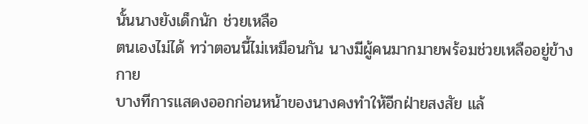นั้นนางยังเด็กนัก ช่วยเหลือ
ตนเองไม่ได้ ทว่าตอนนี้ไม่เหมือนกัน นางมีผู้คนมากมายพร้อมช่วยเหลืออยู่ข้าง
กาย
บางทีการแสดงออกก่อนหน้าของนางคงทำให้อีกฝ่ายสงสัย แล้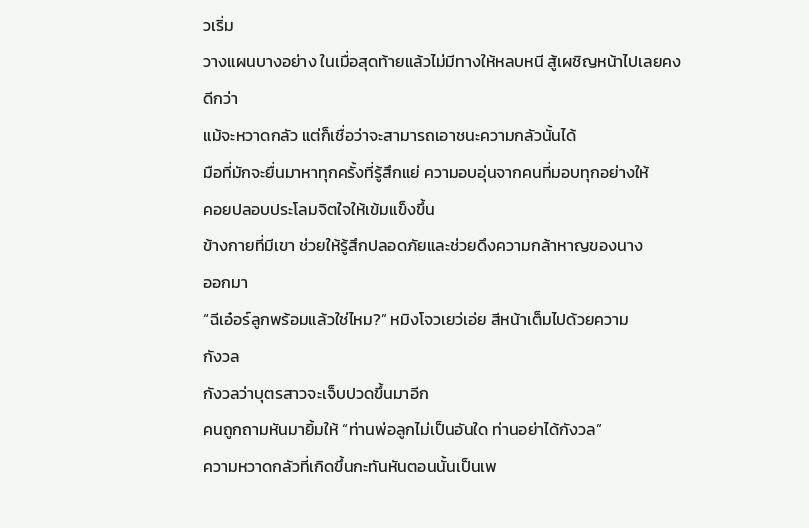วเริ่ม
วางแผนบางอย่าง ในเมื่อสุดท้ายแล้วไม่มีทางให้หลบหนี สู้เผชิญหน้าไปเลยคง
ดีกว่า
แม้จะหวาดกลัว แต่ก็เชื่อว่าจะสามารถเอาชนะความกลัวนั้นได้
มือที่มักจะยื่นมาหาทุกครั้งที่รู้สึกแย่ ความอบอุ่นจากคนที่มอบทุกอย่างให้
คอยปลอบประโลมจิตใจให้เข้มแข็งขึ้น
ข้างกายที่มีเขา ช่วยให้รู้สึกปลอดภัยและช่วยดึงความกล้าหาญของนาง
ออกมา
“ฉีเอ๋อร์ลูกพร้อมแล้วใช่ไหม?” หมิงโจวเยว่เอ่ย สีหน้าเต็มไปด้วยความ
กังวล
กังวลว่าบุตรสาวจะเจ็บปวดขึ้นมาอีก
คนถูกถามหันมายิ้มให้ “ท่านพ่อลูกไม่เป็นอันใด ท่านอย่าได้กังวล”
ความหวาดกลัวที่เกิดขึ้นกะทันหันตอนนั้นเป็นเพ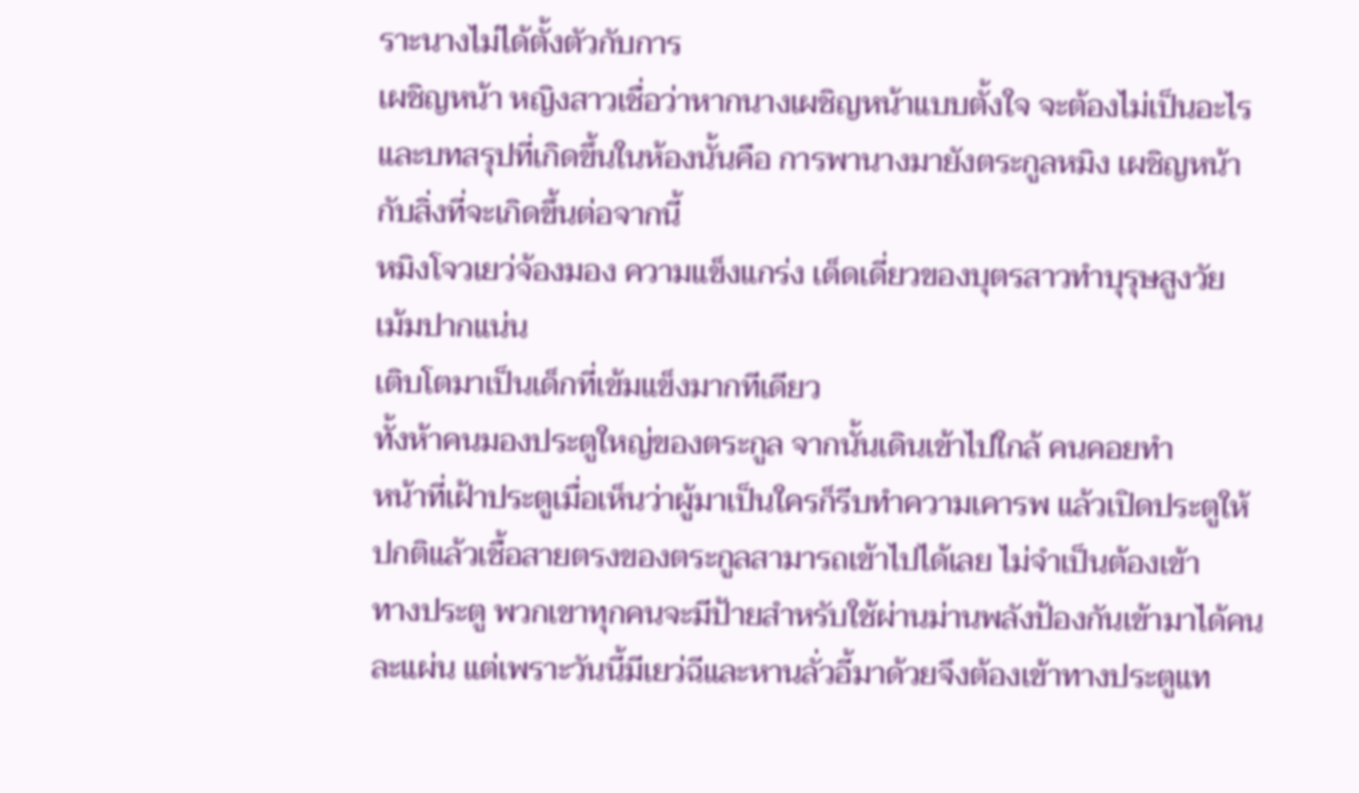ราะนางไม่ได้ตั้งตัวกับการ
เผชิญหน้า หญิงสาวเชื่อว่าหากนางเผชิญหน้าแบบตั้งใจ จะต้องไม่เป็นอะไร
และบทสรุปที่เกิดขึ้นในห้องนั้นคือ การพานางมายังตระกูลหมิง เผชิญหน้า
กับสิ่งที่จะเกิดขึ้นต่อจากนี้
หมิงโจวเยว่จ้องมอง ความแข็งแกร่ง เด็ดเดี่ยวของบุตรสาวทำบุรุษสูงวัย
เม้มปากแน่น
เติบโตมาเป็นเด็กที่เข้มแข็งมากทีเดียว
ทั้งห้าคนมองประตูใหญ่ของตระกูล จากนั้นเดินเข้าไปใกล้ คนคอยทำ
หน้าที่เฝ้าประตูเมื่อเห็นว่าผู้มาเป็นใครก็รีบทำความเคารพ แล้วเปิดประตูให้
ปกติแล้วเชื้อสายตรงของตระกูลสามารถเข้าไปได้เลย ไม่จำเป็นต้องเข้า
ทางประตู พวกเขาทุกคนจะมีป้ายสำหรับใช้ผ่านม่านพลังป้องกันเข้ามาได้คน
ละแผ่น แต่เพราะวันนี้มีเยว่ฉีและหานลั่วอี้มาด้วยจึงต้องเข้าทางประตูแท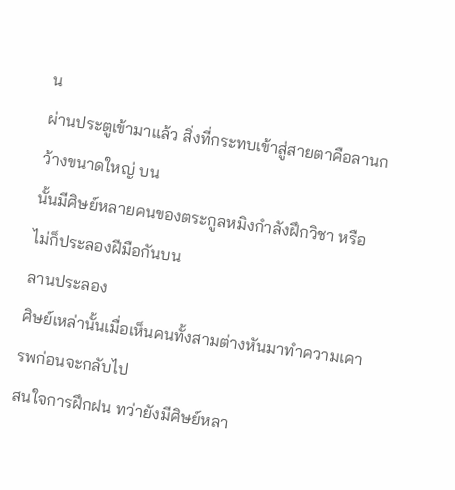น
ผ่านประตูเข้ามาแล้ว สิ่งที่กระทบเข้าสู่สายตาคือลานกว้างขนาดใหญ่ บน
นั้นมีศิษย์หลายคนของตระกูลหมิงกำลังฝึกวิชา หรือไม่ก็ประลองฝีมือกันบน
ลานประลอง
ศิษย์เหล่านั้นเมื่อเห็นคนทั้งสามต่างหันมาทำความเคารพก่อนจะกลับไป
สนใจการฝึกฝน ทว่ายังมีศิษย์หลา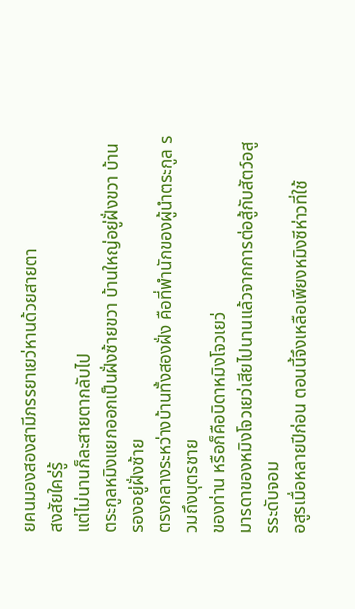ยคนมองสองสามีภรรยาเยว่หานด้วยสายตา
สงสัยใคร่รู้
แต่ไม่นานก็ละสายตากลับไป
ตระกูลหมิงแยกออกเป็นฝั่งซ้ายขวา บ้านใหญ่อยู่ฝั่งขวา บ้านรองอยู่ฝั่งซ้าย
ตรงกลางระหว่างบ้านทั้งสองฝั่ง คือที่พำนักของผู้นำตระกูล รวมถึงบุตรชาย
ของท่าน หรือก็คือบิดาหมิงโจวเยว่
มารดาของหมิงโจวเยว่เสียไปนานแล้วจากการต่อสู้กับสัตว์อสูรระดับจอม
อสูรเมื่อหลายปีก่อน ตอนนี้จึงเหลือเพียงหมิงซีห่าวที่ใช้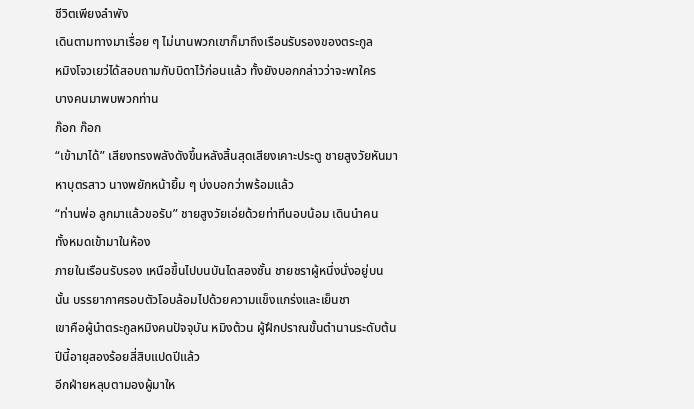ชีวิตเพียงลำพัง
เดินตามทางมาเรื่อย ๆ ไม่นานพวกเขาก็มาถึงเรือนรับรองของตระกูล
หมิงโจวเยว่ได้สอบถามกับบิดาไว้ก่อนแล้ว ทั้งยังบอกกล่าวว่าจะพาใคร
บางคนมาพบพวกท่าน
ก๊อก ก๊อก
“เข้ามาได้” เสียงทรงพลังดังขึ้นหลังสิ้นสุดเสียงเคาะประตู ชายสูงวัยหันมา
หาบุตรสาว นางพยักหน้ายิ้ม ๆ บ่งบอกว่าพร้อมแล้ว
“ท่านพ่อ ลูกมาแล้วขอรับ” ชายสูงวัยเอ่ยด้วยท่าทีนอบน้อม เดินนำคน
ทั้งหมดเข้ามาในห้อง
ภายในเรือนรับรอง เหนือขึ้นไปบนบันไดสองชั้น ชายชราผู้หนึ่งนั่งอยู่บน
นั้น บรรยากาศรอบตัวโอบล้อมไปด้วยความแข็งแกร่งและเย็นชา
เขาคือผู้นำตระกูลหมิงคนปัจจุบัน หมิงต้วน ผู้ฝึกปราณขั้นตำนานระดับต้น
ปีนี้อายุสองร้อยสี่สิบแปดปีแล้ว
อีกฝ่ายหลุบตามองผู้มาให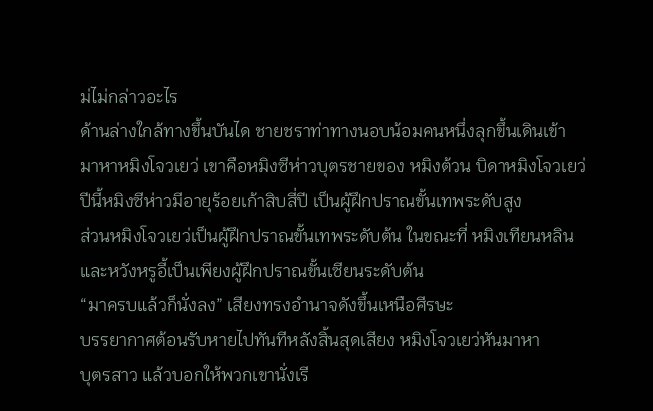ม่ไม่กล่าวอะไร
ด้านล่างใกล้ทางขึ้นบันได ชายชราท่าทางนอบน้อมคนหนึ่งลุกขึ้นเดินเข้า
มาหาหมิงโจวเยว่ เขาคือหมิงซีห่าวบุตรชายของ หมิงต้วน บิดาหมิงโจวเยว่
ปีนี้หมิงซีห่าวมีอายุร้อยเก้าสิบสี่ปี เป็นผู้ฝึกปราณขั้นเทพระดับสูง
ส่วนหมิงโจวเยว่เป็นผู้ฝึกปราณขั้นเทพระดับต้น ในขณะที่ หมิงเทียนหลิน
และหวังหรูอี้เป็นเพียงผู้ฝึกปราณขั้นเซียนระดับต้น
“มาครบแล้วก็นั่งลง” เสียงทรงอำนาจดังขึ้นเหนือศีรษะ
บรรยากาศต้อนรับหายไปทันทีหลังสิ้นสุดเสียง หมิงโจวเยว่หันมาหา
บุตรสาว แล้วบอกให้พวกเขานั่งเรี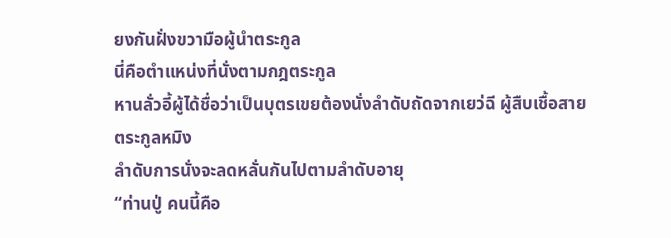ยงกันฝั่งขวามือผู้นำตระกูล
นี่คือตำแหน่งที่นั่งตามกฎตระกูล
หานลั่วอี้ผู้ได้ชื่อว่าเป็นบุตรเขยต้องนั่งลำดับถัดจากเยว่ฉี ผู้สืบเชื้อสาย
ตระกูลหมิง
ลำดับการนั่งจะลดหลั่นกันไปตามลำดับอายุ
“ท่านปู่ คนนี้คือ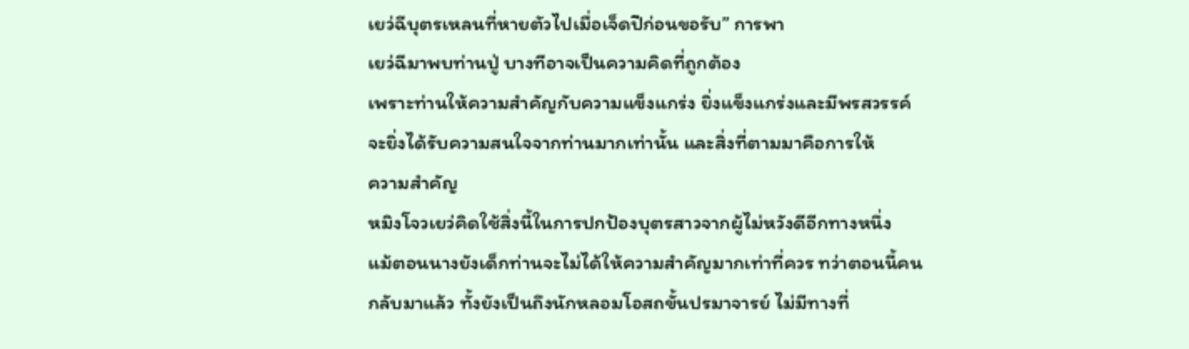เยว่ฉีบุตรเหลนที่หายตัวไปเมื่อเจ็ดปีก่อนขอรับ” การพา
เยว่ฉีมาพบท่านปู่ บางทีอาจเป็นความคิดที่ถูกต้อง
เพราะท่านให้ความสำคัญกับความแข็งแกร่ง ยิ่งแข็งแกร่งและมีพรสวรรค์
จะยิ่งได้รับความสนใจจากท่านมากเท่านั้น และสิ่งที่ตามมาคือการให้
ความสำคัญ
หมิงโจวเยว่คิดใช้สิ่งนี้ในการปกป้องบุตรสาวจากผู้ไม่หวังดีอีกทางหนึ่ง
แม้ตอนนางยังเด็กท่านจะไม่ได้ให้ความสำคัญมากเท่าที่ควร ทว่าตอนนี้คน
กลับมาแล้ว ทั้งยังเป็นถึงนักหลอมโอสถขั้นปรมาจารย์ ไม่มีทางที่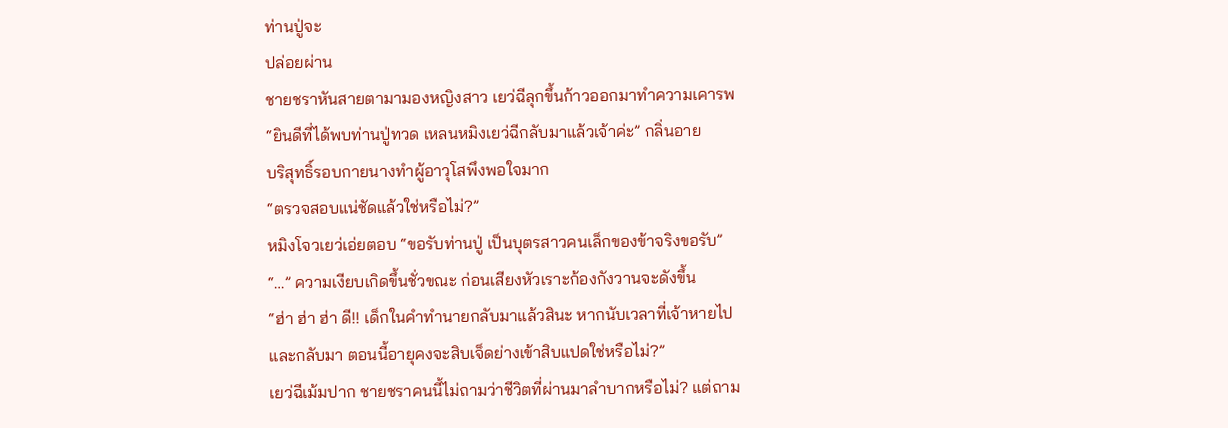ท่านปู่จะ
ปล่อยผ่าน
ชายชราหันสายตามามองหญิงสาว เยว่ฉีลุกขึ้นก้าวออกมาทำความเคารพ
“ยินดีที่ได้พบท่านปู่ทวด เหลนหมิงเยว่ฉีกลับมาแล้วเจ้าค่ะ” กลิ่นอาย
บริสุทธิ์รอบกายนางทำผู้อาวุโสพึงพอใจมาก
“ตรวจสอบแน่ชัดแล้วใช่หรือไม่?”
หมิงโจวเยว่เอ่ยตอบ “ขอรับท่านปู่ เป็นบุตรสาวคนเล็กของข้าจริงขอรับ”
“…” ความเงียบเกิดขึ้นชั่วขณะ ก่อนเสียงหัวเราะก้องกังวานจะดังขึ้น
“ฮ่า ฮ่า ฮ่า ดี!! เด็กในคำทำนายกลับมาแล้วสินะ หากนับเวลาที่เจ้าหายไป
และกลับมา ตอนนี้อายุคงจะสิบเจ็ดย่างเข้าสิบแปดใช่หรือไม่?”
เยว่ฉีเม้มปาก ชายชราคนนี้ไม่ถามว่าชีวิตที่ผ่านมาลำบากหรือไม่? แต่ถาม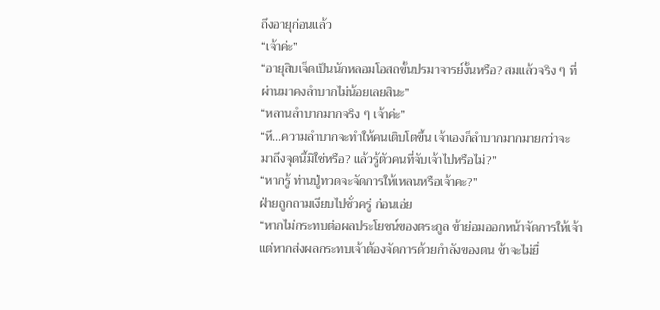ถึงอายุก่อนแล้ว
“เจ้าค่ะ”
“อายุสิบเจ็ดเป็นนักหลอมโอสถขั้นปรมาจารย์งั้นหรือ? สมแล้วจริง ๆ ที่
ผ่านมาคงลำบากไม่น้อยเลยสินะ”
“หลานลำบากมากจริง ๆ เจ้าค่ะ”
“หึ…ความลำบากจะทำให้คนเติบโตขึ้น เจ้าเองก็ลำบากมากมายกว่าจะ
มาถึงจุดนี้มิใช่หรือ? แล้วรู้ตัวคนที่จับเจ้าไปหรือไม่?”
“หากรู้ ท่านปู่ทวดจะจัดการให้เหลนหรือเจ้าคะ?”
ฝ่ายถูกถามเงียบไปชั่วครู่ ก่อนเอ่ย
“หากไม่กระทบต่อผลประโยชน์ของตระกูล ข้าย่อมออกหน้าจัดการให้เจ้า
แต่หากส่งผลกระทบเจ้าต้องจัดการด้วยกำลังของตน ข้าจะไม่ยื่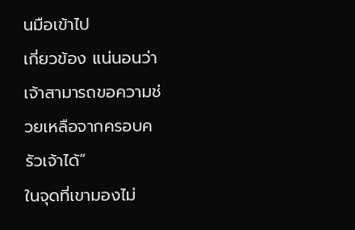นมือเข้าไป
เกี่ยวข้อง แน่นอนว่าเจ้าสามารถขอความช่วยเหลือจากครอบครัวเจ้าได้”
ในจุดที่เขามองไม่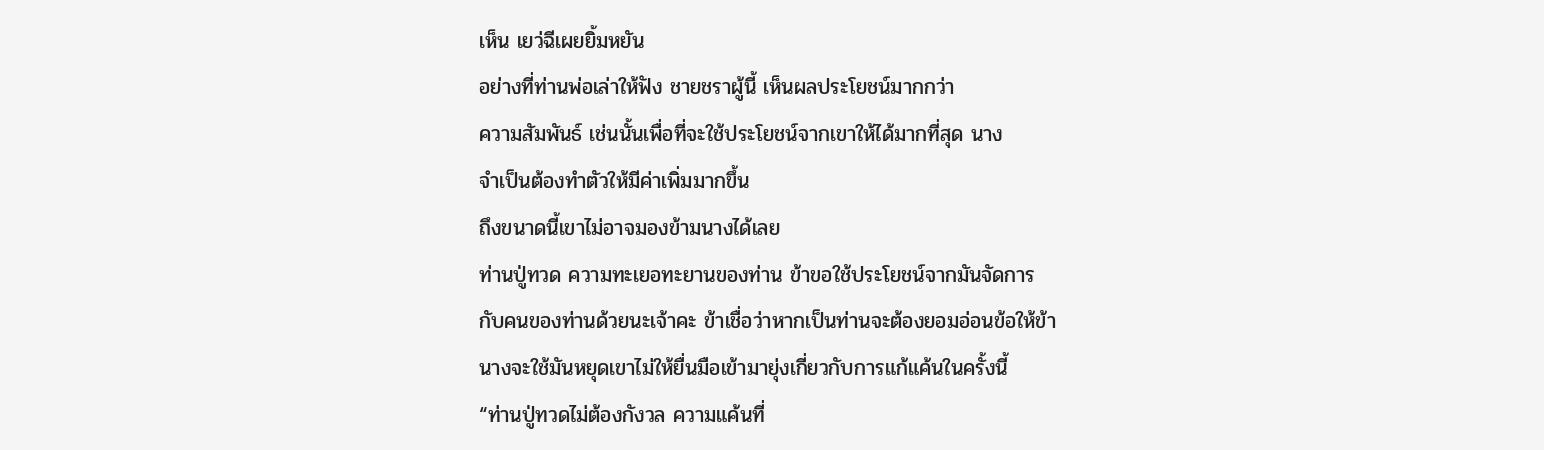เห็น เยว่ฉีเผยยิ้มหยัน
อย่างที่ท่านพ่อเล่าให้ฟัง ชายชราผู้นี้ เห็นผลประโยชน์มากกว่า
ความสัมพันธ์ เช่นนั้นเพื่อที่จะใช้ประโยชน์จากเขาให้ได้มากที่สุด นาง
จำเป็นต้องทำตัวให้มีค่าเพิ่มมากขึ้น
ถึงขนาดนี้เขาไม่อาจมองข้ามนางได้เลย
ท่านปู่ทวด ความทะเยอทะยานของท่าน ข้าขอใช้ประโยชน์จากมันจัดการ
กับคนของท่านด้วยนะเจ้าคะ ข้าเชื่อว่าหากเป็นท่านจะต้องยอมอ่อนข้อให้ข้า
นางจะใช้มันหยุดเขาไม่ให้ยื่นมือเข้ามายุ่งเกี่ยวกับการแก้แค้นในครั้งนี้
“ท่านปู่ทวดไม่ต้องกังวล ความแค้นที่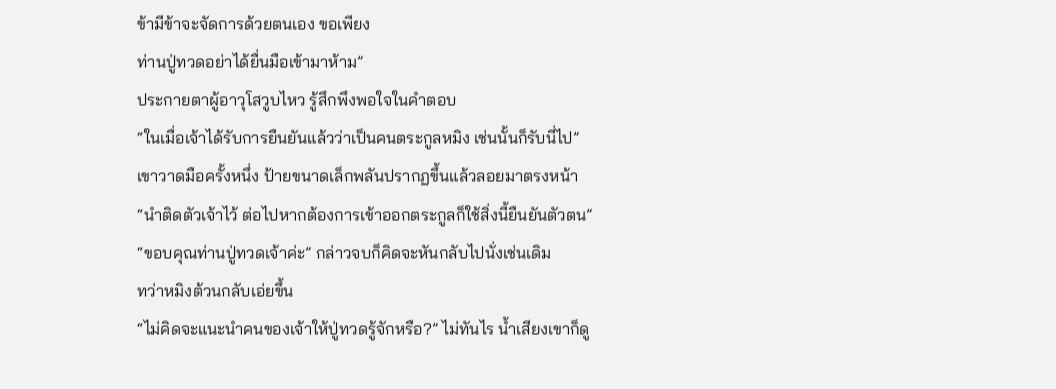ข้ามีข้าจะจัดการด้วยตนเอง ขอเพียง
ท่านปู่ทวดอย่าได้ยื่นมือเข้ามาห้าม”
ประกายตาผู้อาวุโสวูบไหว รู้สึกพึงพอใจในคำตอบ
“ในเมื่อเจ้าได้รับการยืนยันแล้วว่าเป็นคนตระกูลหมิง เช่นนั้นก็รับนี่ไป”
เขาวาดมือครั้งหนึ่ง ป้ายขนาดเล็กพลันปรากฏขึ้นแล้วลอยมาตรงหน้า
“นำติดตัวเจ้าไว้ ต่อไปหากต้องการเข้าออกตระกูลก็ใช้สิ่งนี้ยืนยันตัวตน”
“ขอบคุณท่านปู่ทวดเจ้าค่ะ” กล่าวจบก็คิดจะหันกลับไปนั่งเช่นเดิม
ทว่าหมิงต้วนกลับเอ่ยขึ้น
“ไม่คิดจะแนะนำคนของเจ้าให้ปู่ทวดรู้จักหรือ?” ไม่ทันไร น้ำเสียงเขาก็ดู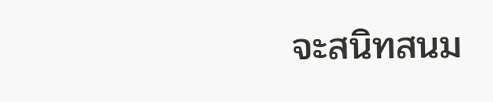จะสนิทสนม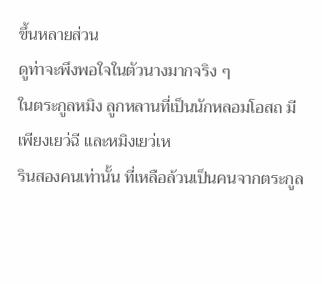ขึ้นหลายส่วน
ดูท่าจะพึงพอใจในตัวนางมากจริง ๆ
ในตระกูลหมิง ลูกหลานที่เป็นนักหลอมโอสถ มีเพียงเยว่ฉี และหมิงเยว่เห
รินสองคนเท่านั้น ที่เหลือล้วนเป็นคนจากตระกูล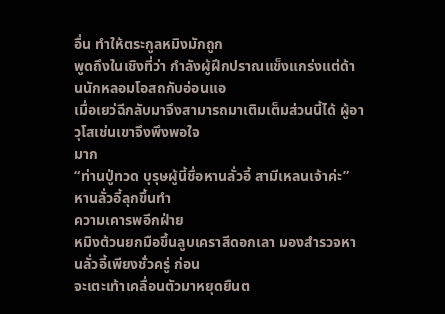อื่น ทำให้ตระกูลหมิงมักถูก
พูดถึงในเชิงที่ว่า กำลังผู้ฝึกปราณแข็งแกร่งแต่ด้านนักหลอมโอสถกับอ่อนแอ
เมื่อเยว่ฉีกลับมาจึงสามารถมาเติมเต็มส่วนนี้ได้ ผู้อาวุโสเช่นเขาจึงพึงพอใจ
มาก
“ท่านปู่ทวด บุรุษผู้นี้ชื่อหานลั่วอี้ สามีเหลนเจ้าค่ะ” หานลั่วอี้ลุกขึ้นทำ
ความเคารพอีกฝ่าย
หมิงต้วนยกมือขึ้นลูบเคราสีดอกเลา มองสำรวจหานลั่วอี้เพียงชั่วครู่ ก่อน
จะเตะเท้าเคลื่อนตัวมาหยุดยืนต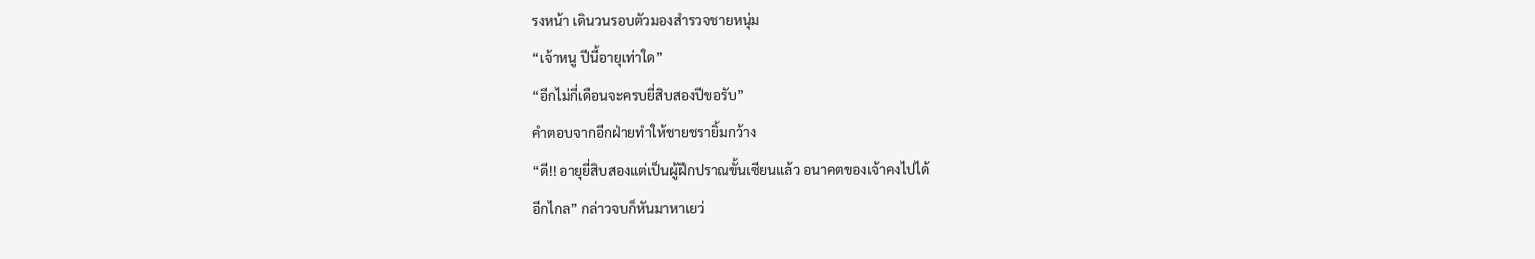รงหน้า เดินวนรอบตัวมองสำรวจชายหนุ่ม
“เจ้าหนู ปีนี้อายุเท่าใด”
“อีกไม่กี่เดือนจะครบยี่สิบสองปีขอรับ”
คำตอบจากอีกฝ่ายทำให้ชายชรายิ้มกว้าง
“ดี!! อายุยี่สิบสองแต่เป็นผู้ฝึกปราณขั้นเซียนแล้ว อนาคตของเจ้าคงไปได้
อีกไกล” กล่าวจบก็หันมาหาเยว่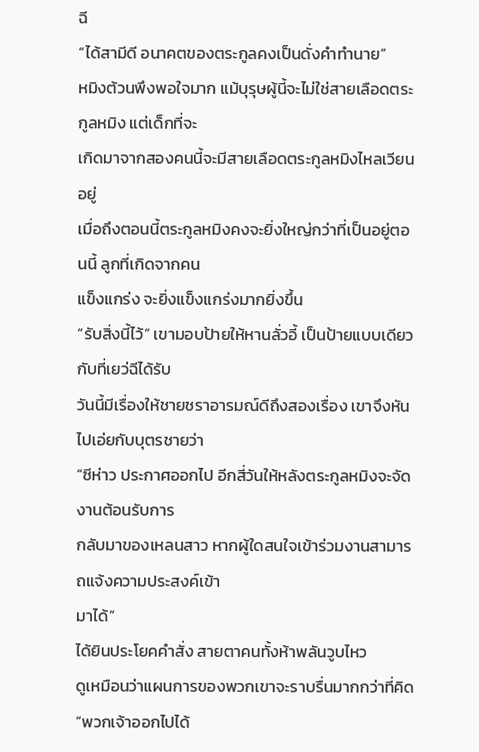ฉี
“ได้สามีดี อนาคตของตระกูลคงเป็นดั่งคำทำนาย”
หมิงต้วนพึงพอใจมาก แม้บุรุษผู้นี้จะไม่ใช่สายเลือดตระกูลหมิง แต่เด็กที่จะ
เกิดมาจากสองคนนี้จะมีสายเลือดตระกูลหมิงไหลเวียนอยู่
เมื่อถึงตอนนี้ตระกูลหมิงคงจะยิ่งใหญ่กว่าที่เป็นอยู่ตอนนี้ ลูกที่เกิดจากคน
แข็งแกร่ง จะยิ่งแข็งแกร่งมากยิ่งขึ้น
“รับสิ่งนี้ไว้” เขามอบป้ายให้หานลั่วอี้ เป็นป้ายแบบเดียวกับที่เยว่ฉีได้รับ
วันนี้มีเรื่องให้ชายชราอารมณ์ดีถึงสองเรื่อง เขาจึงหันไปเอ่ยกับบุตรชายว่า
“ซีห่าว ประกาศออกไป อีกสี่วันให้หลังตระกูลหมิงจะจัดงานต้อนรับการ
กลับมาของเหลนสาว หากผู้ใดสนใจเข้าร่วมงานสามารถแจ้งความประสงค์เข้า
มาได้”
ได้ยินประโยคคำสั่ง สายตาคนทั้งห้าพลันวูบไหว
ดูเหมือนว่าแผนการของพวกเขาจะราบรื่นมากกว่าที่คิด
“พวกเจ้าออกไปได้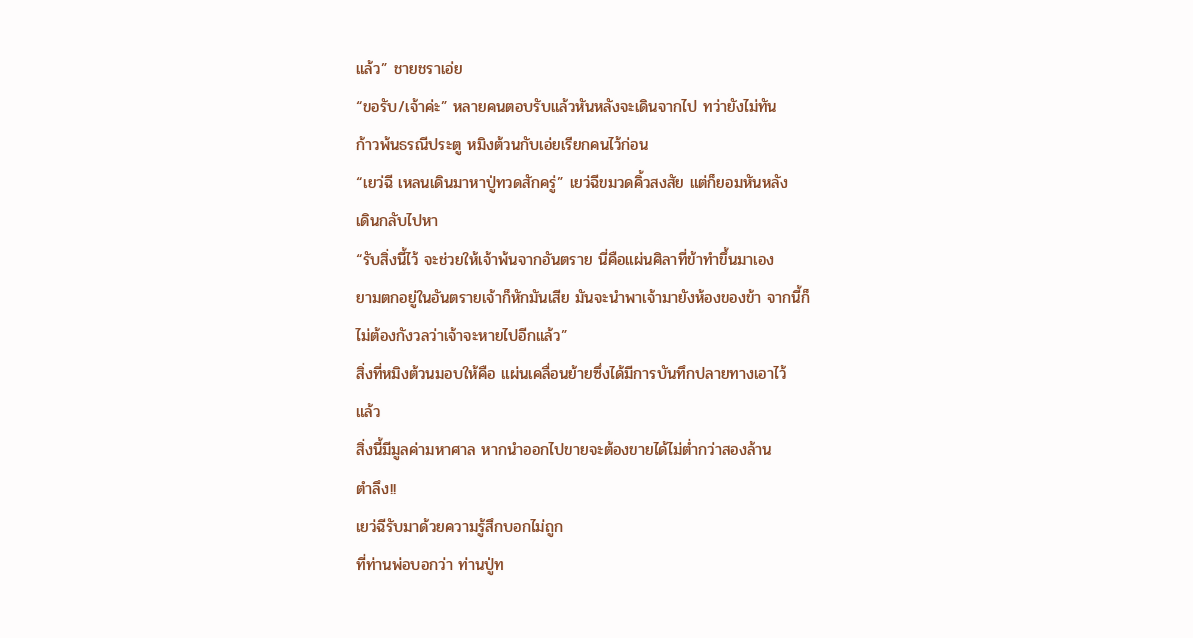แล้ว” ชายชราเอ่ย
“ขอรับ/เจ้าค่ะ” หลายคนตอบรับแล้วหันหลังจะเดินจากไป ทว่ายังไม่ทัน
ก้าวพ้นธรณีประตู หมิงต้วนกับเอ่ยเรียกคนไว้ก่อน
“เยว่ฉี เหลนเดินมาหาปู่ทวดสักครู่” เยว่ฉีขมวดคิ้วสงสัย แต่ก็ยอมหันหลัง
เดินกลับไปหา
“รับสิ่งนี้ไว้ จะช่วยให้เจ้าพ้นจากอันตราย นี่คือแผ่นศิลาที่ข้าทำขึ้นมาเอง
ยามตกอยู่ในอันตรายเจ้าก็หักมันเสีย มันจะนำพาเจ้ามายังห้องของข้า จากนี้ก็
ไม่ต้องกังวลว่าเจ้าจะหายไปอีกแล้ว”
สิ่งที่หมิงต้วนมอบให้คือ แผ่นเคลื่อนย้ายซึ่งได้มีการบันทึกปลายทางเอาไว้
แล้ว
สิ่งนี้มีมูลค่ามหาศาล หากนำออกไปขายจะต้องขายได้ไม่ต่ำกว่าสองล้าน
ตำลึง!!
เยว่ฉีรับมาด้วยความรู้สึกบอกไม่ถูก
ที่ท่านพ่อบอกว่า ท่านปู่ท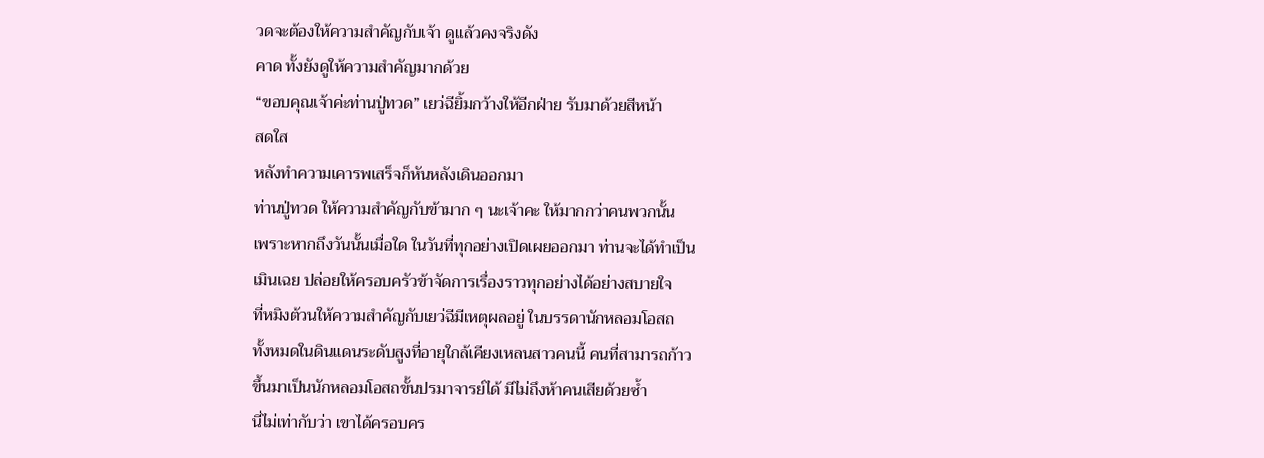วดจะต้องให้ความสำคัญกับเจ้า ดูแล้วคงจริงดัง
คาด ทั้งยังดูให้ความสำคัญมากด้วย
“ขอบคุณเจ้าค่ะท่านปู่ทวด” เยว่ฉียิ้มกว้างให้อีกฝ่าย รับมาด้วยสีหน้า
สดใส
หลังทำความเคารพเสร็จก็หันหลังเดินออกมา
ท่านปู่ทวด ให้ความสำคัญกับข้ามาก ๆ นะเจ้าคะ ให้มากกว่าคนพวกนั้น
เพราะหากถึงวันนั้นเมื่อใด ในวันที่ทุกอย่างเปิดเผยออกมา ท่านจะได้ทำเป็น
เมินเฉย ปล่อยให้ครอบครัวข้าจัดการเรื่องราวทุกอย่างได้อย่างสบายใจ
ที่หมิงต้วนให้ความสำคัญกับเยว่ฉีมีเหตุผลอยู่ ในบรรดานักหลอมโอสถ
ทั้งหมดในดินแดนระดับสูงที่อายุใกล้เคียงเหลนสาวคนนี้ คนที่สามารถก้าว
ขึ้นมาเป็นนักหลอมโอสถขั้นปรมาจารย์ได้ มีไม่ถึงห้าคนเสียด้วยซ้ำ
นี่ไม่เท่ากับว่า เขาได้ครอบคร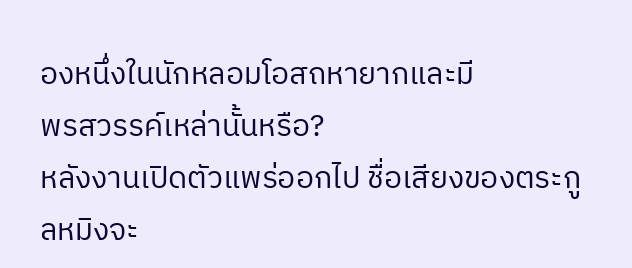องหนึ่งในนักหลอมโอสถหายากและมี
พรสวรรค์เหล่านั้นหรือ?
หลังงานเปิดตัวแพร่ออกไป ชื่อเสียงของตระกูลหมิงจะ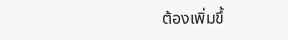ต้องเพิ่มขึ้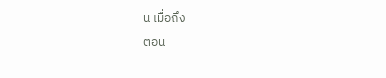น เมื่อถึง
ตอน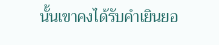นั้นเขาคงได้รับคำเยินยอ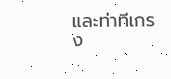และท่าทีเกรง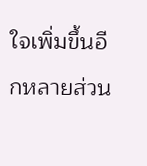ใจเพิ่มขึ้นอีกหลายส่วน